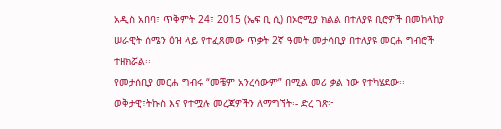አዲስ አበባ፣ ጥቅምት 24፣ 2015 (ኤፍ ቢ ሲ) በኦሮሚያ ክልል በተለያዩ ቢሮዎች በመከላከያ ሠራዊት ሰሜን ዕዝ ላይ የተፈጸመው ጥቃት 2ኛ ዓመት መታሳቢያ በተለያዩ መርሐ ግብሮች ተዘክሯል፡፡
የመታሰቢያ መርሐ ግብሩ “መቼም አንረሳውም” በሚል መሪ ቃል ነው የተካሄደው፡፡
ወቅታዊ፣ትኩስ እና የተሟሉ መረጃዎችን ለማግኘት፡- ድረ ገጽ፦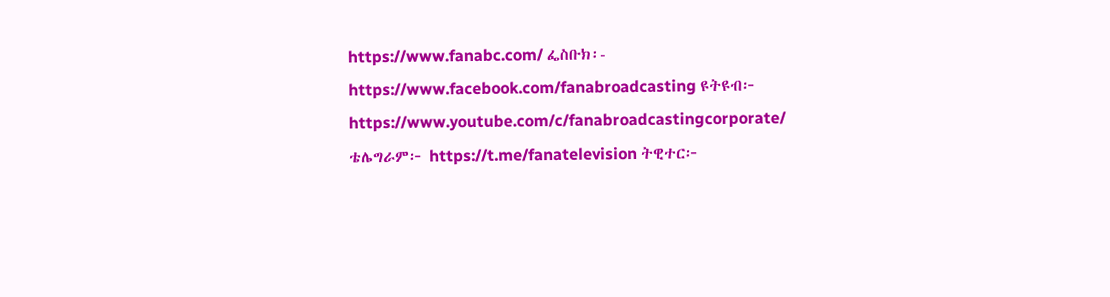https://www.fanabc.com/ ፌስቡክ፡- https://www.facebook.com/fanabroadcasting ዩትዩብ፦ https://www.youtube.com/c/fanabroadcastingcorporate/ ቴሌግራም፦ https://t.me/fanatelevision ትዊተር፦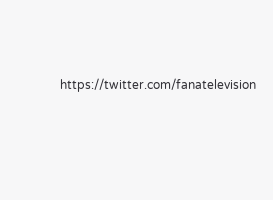https://twitter.com/fanatelevision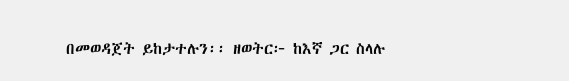በመወዳጀት ይከታተሉን፡፡ ዘወትር፦ ከእኛ ጋር ስላሉ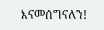እናመሰግናለን!